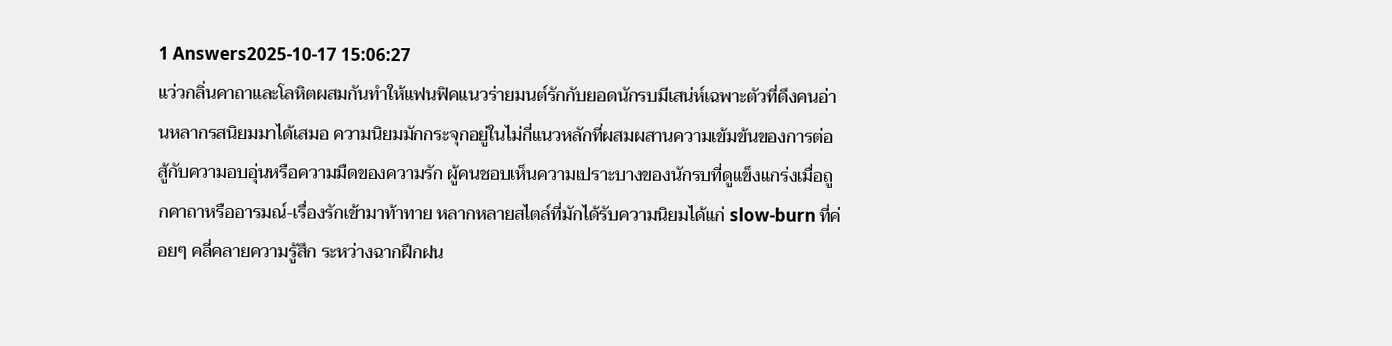1 Answers2025-10-17 15:06:27
แว่วกลิ่นคาถาและโลหิตผสมกันทำให้แฟนฟิคแนวร่ายมนต์รักกับยอดนักรบมีเสน่ห์เฉพาะตัวที่ดึงคนอ่านหลากรสนิยมมาได้เสมอ ความนิยมมักกระจุกอยู่ในไม่กี่แนวหลักที่ผสมผสานความเข้มข้นของการต่อสู้กับความอบอุ่นหรือความมืดของความรัก ผู้คนชอบเห็นความเปราะบางของนักรบที่ดูแข็งแกร่งเมื่อถูกคาถาหรืออารมณ์-เรื่องรักเข้ามาท้าทาย หลากหลายสไตล์ที่มักได้รับความนิยมได้แก่ slow-burn ที่ค่อยๆ คลี่คลายความรู้สึก ระหว่างฉากฝึกฝน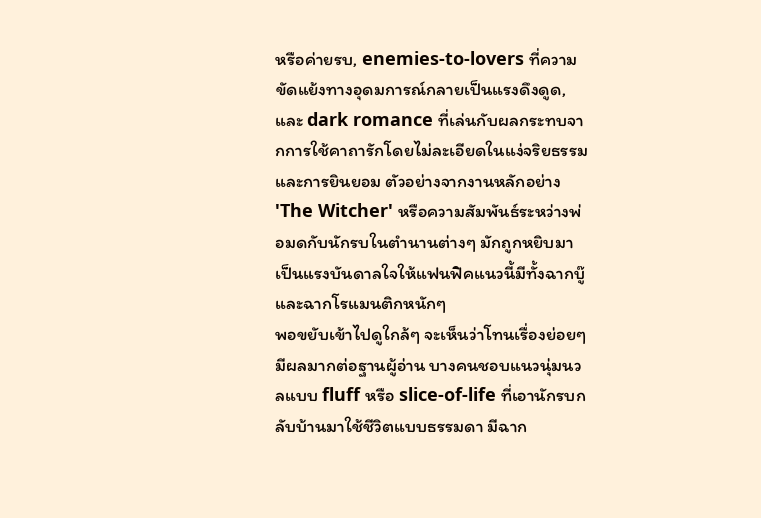หรือค่ายรบ, enemies-to-lovers ที่ความขัดแย้งทางอุดมการณ์กลายเป็นแรงดึงดูด, และ dark romance ที่เล่นกับผลกระทบจากการใช้คาถารักโดยไม่ละเอียดในแง่จริยธรรมและการยินยอม ตัวอย่างจากงานหลักอย่าง 'The Witcher' หรือความสัมพันธ์ระหว่างพ่อมดกับนักรบในตำนานต่างๆ มักถูกหยิบมาเป็นแรงบันดาลใจให้แฟนฟิคแนวนี้มีทั้งฉากบู๊และฉากโรแมนติกหนักๆ
พอขยับเข้าไปดูใกล้ๆ จะเห็นว่าโทนเรื่องย่อยๆ มีผลมากต่อฐานผู้อ่าน บางคนชอบแนวนุ่มนวลแบบ fluff หรือ slice-of-life ที่เอานักรบกลับบ้านมาใช้ชีวิตแบบธรรมดา มีฉาก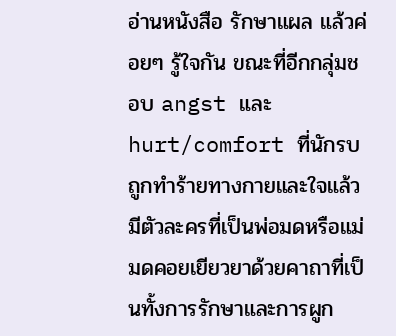อ่านหนังสือ รักษาแผล แล้วค่อยๆ รู้ใจกัน ขณะที่อีกกลุ่มชอบ angst และ hurt/comfort ที่นักรบถูกทำร้ายทางกายและใจแล้วมีตัวละครที่เป็นพ่อมดหรือแม่มดคอยเยียวยาด้วยคาถาที่เป็นทั้งการรักษาและการผูก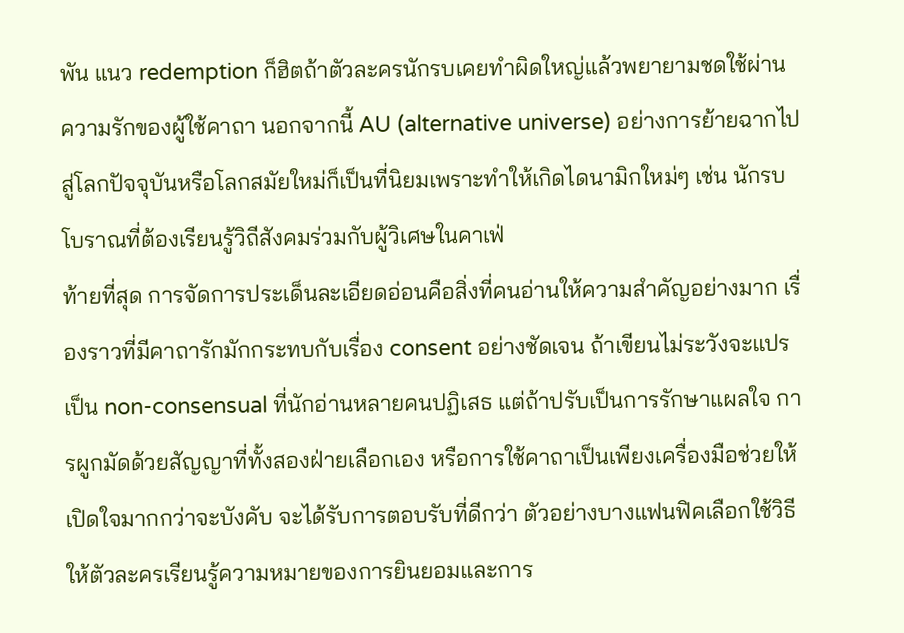พัน แนว redemption ก็ฮิตถ้าตัวละครนักรบเคยทำผิดใหญ่แล้วพยายามชดใช้ผ่านความรักของผู้ใช้คาถา นอกจากนี้ AU (alternative universe) อย่างการย้ายฉากไปสู่โลกปัจจุบันหรือโลกสมัยใหม่ก็เป็นที่นิยมเพราะทำให้เกิดไดนามิกใหม่ๆ เช่น นักรบโบราณที่ต้องเรียนรู้วิถีสังคมร่วมกับผู้วิเศษในคาเฟ่
ท้ายที่สุด การจัดการประเด็นละเอียดอ่อนคือสิ่งที่คนอ่านให้ความสำคัญอย่างมาก เรื่องราวที่มีคาถารักมักกระทบกับเรื่อง consent อย่างชัดเจน ถ้าเขียนไม่ระวังจะแปรเป็น non-consensual ที่นักอ่านหลายคนปฏิเสธ แต่ถ้าปรับเป็นการรักษาแผลใจ การผูกมัดด้วยสัญญาที่ทั้งสองฝ่ายเลือกเอง หรือการใช้คาถาเป็นเพียงเครื่องมือช่วยให้เปิดใจมากกว่าจะบังคับ จะได้รับการตอบรับที่ดีกว่า ตัวอย่างบางแฟนฟิคเลือกใช้วิธีให้ตัวละครเรียนรู้ความหมายของการยินยอมและการ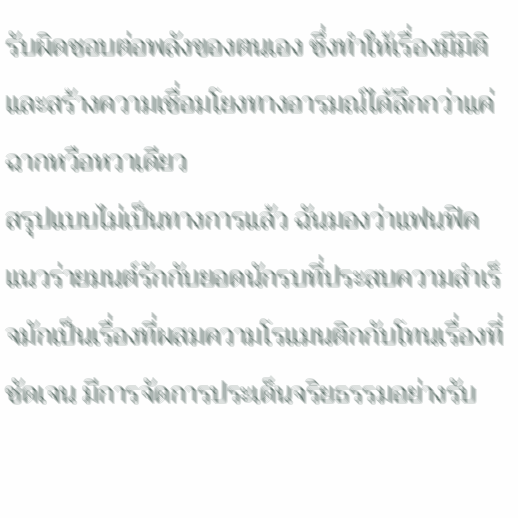รับผิดชอบต่อพลังของตนเอง ซึ่งทำให้เรื่องมีมิติและสร้างความเชื่อมโยงทางอารมณ์ได้ลึกกว่าแค่ฉากหวือหวาเดียว
สรุปแบบไม่เป็นทางการแล้ว ฉันมองว่าแฟนฟิคแนวร่ายมนต์รักกับยอดนักรบที่ประสบความสำเร็จมักเป็นเรื่องที่ผสมความโรแมนติกกับโทนเรื่องที่ชัดเจน มีการจัดการประเด็นจริยธรรมอย่างรับ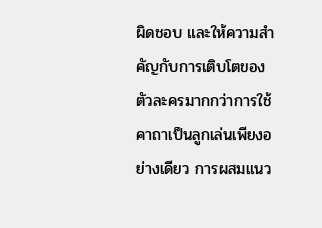ผิดชอบ และให้ความสำคัญกับการเติบโตของตัวละครมากกว่าการใช้คาถาเป็นลูกเล่นเพียงอย่างเดียว การผสมแนว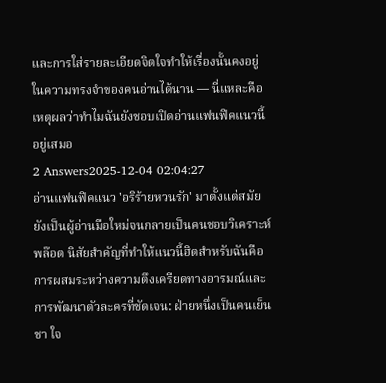และการใส่รายละเอียดจิตใจทำให้เรื่องนั้นคงอยู่ในความทรงจำของคนอ่านได้นาน — นี่แหละคือเหตุผลว่าทำไมฉันยังชอบเปิดอ่านแฟนฟิคแนวนี้อยู่เสมอ
2 Answers2025-12-04 02:04:27
อ่านแฟนฟิคแนว 'อริร้ายหวนรัก' มาตั้งแต่สมัยยังเป็นผู้อ่านมือใหม่จนกลายเป็นคนชอบวิเคราะห์พล๊อต นิสัยสำคัญที่ทำให้แนวนี้ฮิตสำหรับฉันคือการผสมระหว่างความตึงเครียดทางอารมณ์และการพัฒนาตัวละครที่ชัดเจน: ฝ่ายหนึ่งเป็นคนเย็นชา ใจ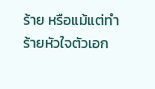ร้าย หรือแม้แต่ทำร้ายหัวใจตัวเอก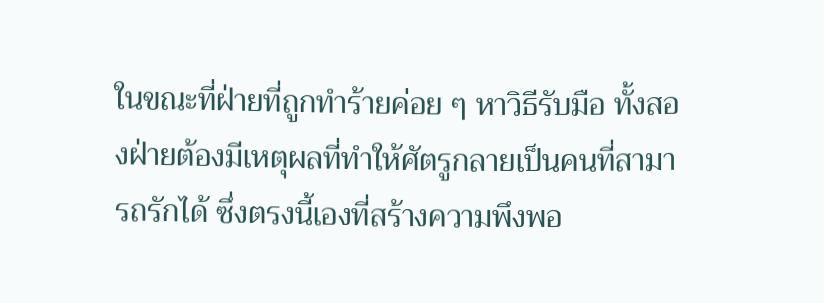ในขณะที่ฝ่ายที่ถูกทำร้ายค่อย ๆ หาวิธีรับมือ ทั้งสองฝ่ายต้องมีเหตุผลที่ทำให้ศัตรูกลายเป็นคนที่สามารถรักได้ ซึ่งตรงนี้เองที่สร้างความพึงพอ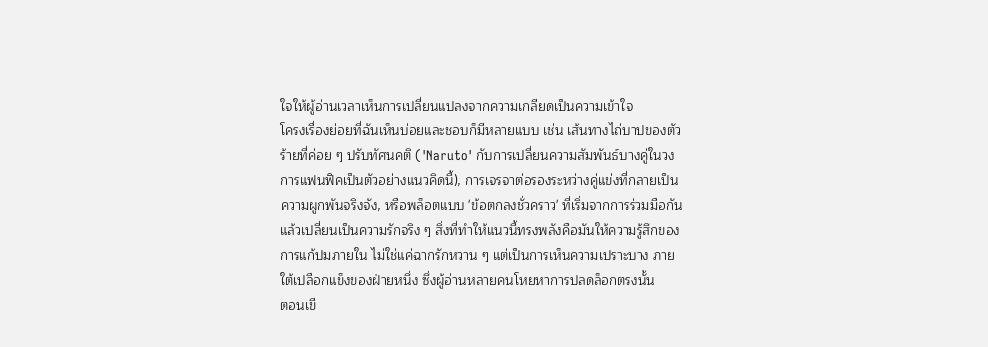ใจให้ผู้อ่านเวลาเห็นการเปลี่ยนแปลงจากความเกลียดเป็นความเข้าใจ
โครงเรื่องย่อยที่ฉันเห็นบ่อยและชอบก็มีหลายแบบ เช่น เส้นทางไถ่บาปของตัวร้ายที่ค่อย ๆ ปรับทัศนคติ ('Naruto' กับการเปลี่ยนความสัมพันธ์บางคู่ในวงการแฟนฟิคเป็นตัวอย่างแนวคิดนี้), การเจรจาต่อรองระหว่างคู่แข่งที่กลายเป็นความผูกพันจริงจัง, หรือพล็อตแบบ 'ข้อตกลงชั่วคราว' ที่เริ่มจากการร่วมมือกันแล้วเปลี่ยนเป็นความรักจริง ๆ สิ่งที่ทำให้แนวนี้ทรงพลังคือมันให้ความรู้สึกของการแก้ปมภายใน ไม่ใช่แค่ฉากรักหวาน ๆ แต่เป็นการเห็นความเปราะบาง ภายใต้เปลือกแข็งของฝ่ายหนึ่ง ซึ่งผู้อ่านหลายคนโหยหาการปลดล็อกตรงนั้น
ตอนเขี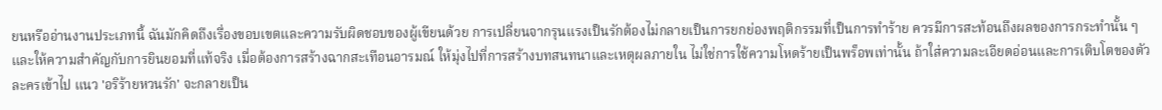ยนหรืออ่านงานประเภทนี้ ฉันมักคิดถึงเรื่องขอบเขตและความรับผิดชอบของผู้เขียนด้วย การเปลี่ยนจากรุนแรงเป็นรักต้องไม่กลายเป็นการยกย่องพฤติกรรมที่เป็นการทำร้าย ควรมีการสะท้อนถึงผลของการกระทำนั้น ๆ และให้ความสำคัญกับการยินยอมที่แท้จริง เมื่อต้องการสร้างฉากสะเทือนอารมณ์ ให้มุ่งไปที่การสร้างบทสนทนาและเหตุผลภายใน ไม่ใช่การใช้ความโหดร้ายเป็นพร็อพเท่านั้น ถ้าใส่ความละเอียดอ่อนและการเติบโตของตัวละครเข้าไป แนว 'อริร้ายหวนรัก' จะกลายเป็น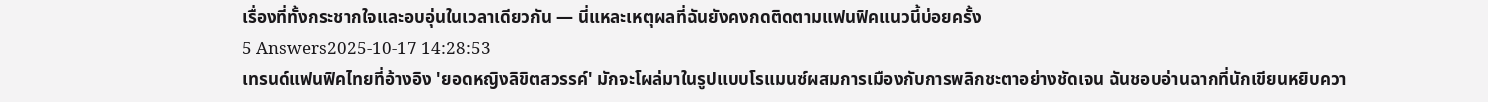เรื่องที่ทั้งกระชากใจและอบอุ่นในเวลาเดียวกัน — นี่แหละเหตุผลที่ฉันยังคงกดติดตามแฟนฟิคแนวนี้บ่อยครั้ง
5 Answers2025-10-17 14:28:53
เทรนด์แฟนฟิคไทยที่อ้างอิง 'ยอดหญิงลิขิตสวรรค์' มักจะโผล่มาในรูปแบบโรแมนซ์ผสมการเมืองกับการพลิกชะตาอย่างชัดเจน ฉันชอบอ่านฉากที่นักเขียนหยิบควา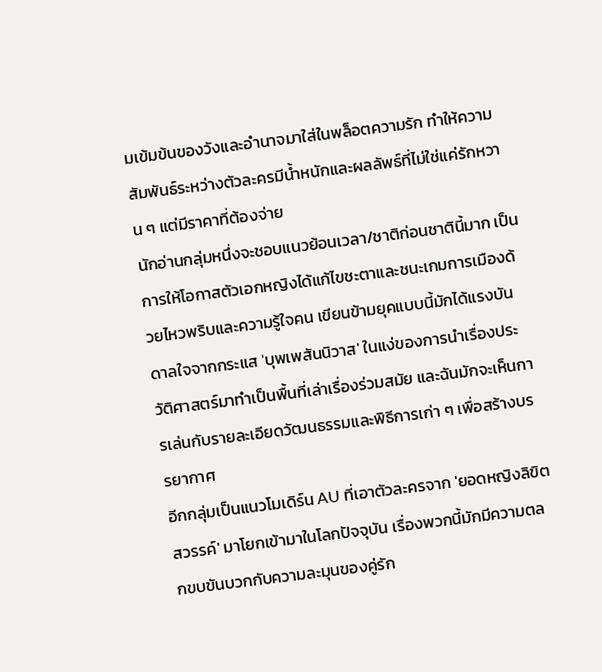มเข้มข้นของวังและอำนาจมาใส่ในพล็อตความรัก ทำให้ความสัมพันธ์ระหว่างตัวละครมีน้ำหนักและผลลัพธ์ที่ไม่ใช่แค่รักหวาน ๆ แต่มีราคาที่ต้องจ่าย
นักอ่านกลุ่มหนึ่งจะชอบแนวย้อนเวลา/ชาติก่อนชาตินี้มาก เป็นการให้โอกาสตัวเอกหญิงได้แก้ไขชะตาและชนะเกมการเมืองด้วยไหวพริบและความรู้ใจคน เขียนข้ามยุคแบบนี้มักได้แรงบันดาลใจจากกระแส 'บุพเพสันนิวาส' ในแง่ของการนำเรื่องประวัติศาสตร์มาทำเป็นพื้นที่เล่าเรื่องร่วมสมัย และฉันมักจะเห็นการเล่นกับรายละเอียดวัฒนธรรมและพิธีการเก่า ๆ เพื่อสร้างบรรยากาศ
อีกกลุ่มเป็นแนวโมเดิร์น AU ที่เอาตัวละครจาก 'ยอดหญิงลิขิตสวรรค์' มาโยกเข้ามาในโลกปัจจุบัน เรื่องพวกนี้มักมีความตลกขบขันบวกกับความละมุนของคู่รัก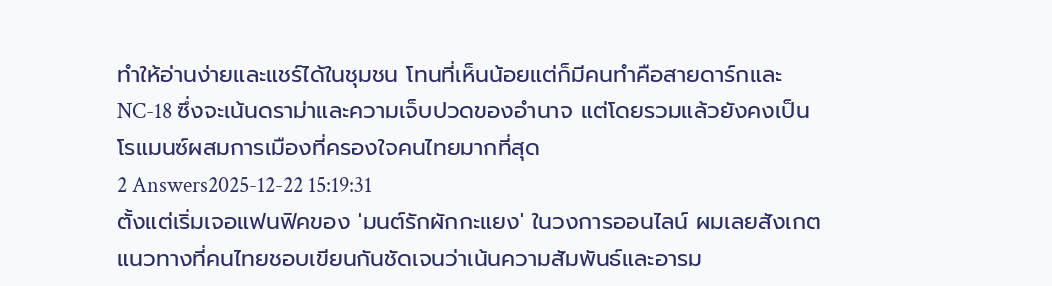ทำให้อ่านง่ายและแชร์ได้ในชุมชน โทนที่เห็นน้อยแต่ก็มีคนทำคือสายดาร์กและ NC-18 ซึ่งจะเน้นดราม่าและความเจ็บปวดของอำนาจ แต่โดยรวมแล้วยังคงเป็นโรแมนซ์ผสมการเมืองที่ครองใจคนไทยมากที่สุด
2 Answers2025-12-22 15:19:31
ตั้งแต่เริ่มเจอแฟนฟิคของ 'มนต์รักผักกะแยง' ในวงการออนไลน์ ผมเลยสังเกตแนวทางที่คนไทยชอบเขียนกันชัดเจนว่าเน้นความสัมพันธ์และอารม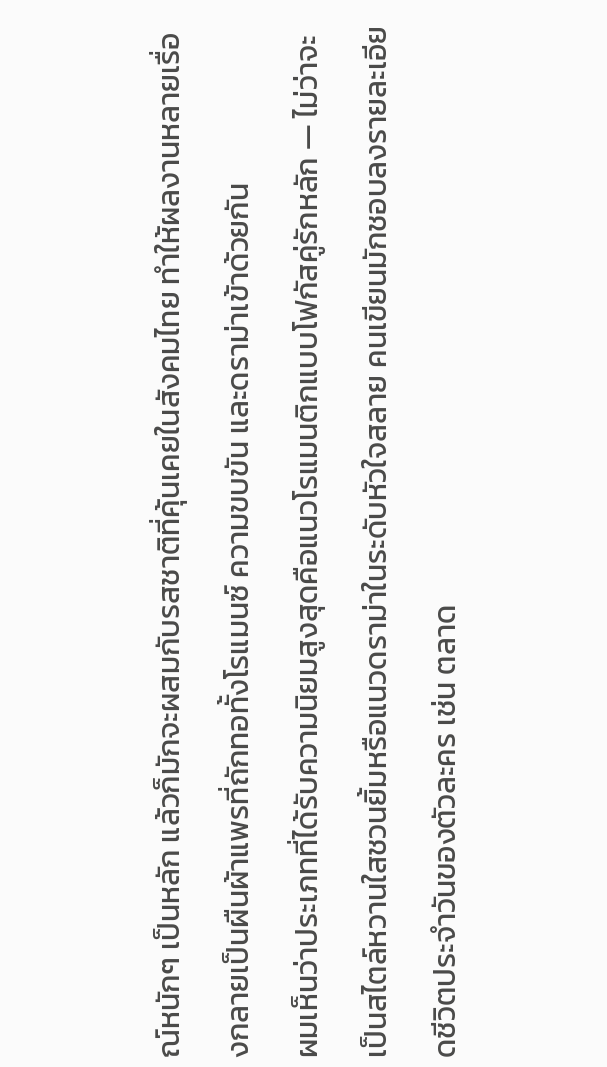ณ์หนักๆ เป็นหลัก แล้วก็มักจะผสมกับรสชาติที่คุ้นเคยในสังคมไทย ทำให้ผลงานหลายเรื่องกลายเป็นผืนผ้าแพรที่ถักทอทั้งโรแมนซ์ ความขบขัน และดราม่าเข้าด้วยกัน
ผมเห็นว่าประเภทที่ได้รับความนิยมสูงสุดคือแนวโรแมนติกแบบโฟกัสคู่รักหลัก — ไม่ว่าจะเป็นสไตล์หวานใสชวนยิ้มหรือแนวดราม่าในระดับหัวใจสลาย คนเขียนมักชอบลงรายละเอียดชีวิตประจำวันของตัวละคร เช่น ตลาด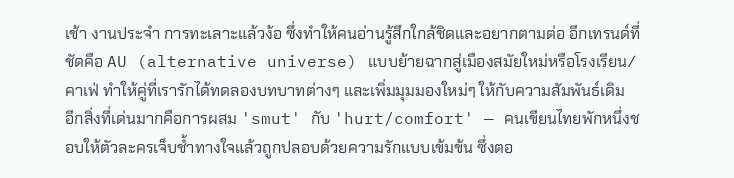เช้า งานประจำ การทะเลาะแล้วง้อ ซึ่งทำให้คนอ่านรู้สึกใกล้ชิดและอยากตามต่อ อีกเทรนด์ที่ชัดคือ AU (alternative universe) แบบย้ายฉากสู่เมืองสมัยใหม่หรือโรงเรียน/คาเฟ่ ทำให้คู่ที่เรารักได้ทดลองบทบาทต่างๆ และเพิ่มมุมมองใหม่ๆ ให้กับความสัมพันธ์เดิม
อีกสิ่งที่เด่นมากคือการผสม 'smut' กับ 'hurt/comfort' — คนเขียนไทยพักหนึ่งชอบให้ตัวละครเจ็บช้ำทางใจแล้วถูกปลอบด้วยความรักแบบเข้มข้น ซึ่งตอ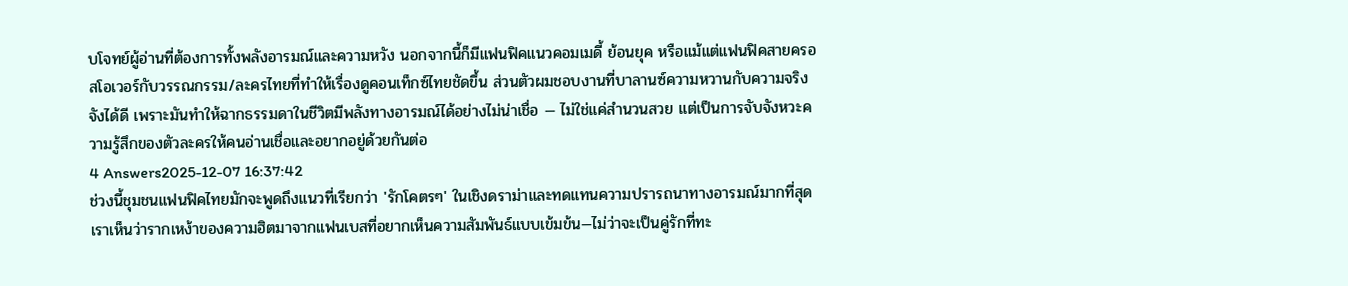บโจทย์ผู้อ่านที่ต้องการทั้งพลังอารมณ์และความหวัง นอกจากนี้ก็มีแฟนฟิคแนวคอมเมดี้ ย้อนยุค หรือแม้แต่แฟนฟิคสายครอสโอเวอร์กับวรรณกรรม/ละครไทยที่ทำให้เรื่องดูคอนเท็กซ์ไทยชัดขึ้น ส่วนตัวผมชอบงานที่บาลานซ์ความหวานกับความจริงจังได้ดี เพราะมันทำให้ฉากธรรมดาในชีวิตมีพลังทางอารมณ์ได้อย่างไม่น่าเชื่อ — ไม่ใช่แค่สำนวนสวย แต่เป็นการจับจังหวะความรู้สึกของตัวละครให้คนอ่านเชื่อและอยากอยู่ด้วยกันต่อ
4 Answers2025-12-07 16:37:42
ช่วงนี้ชุมชนแฟนฟิคไทยมักจะพูดถึงแนวที่เรียกว่า 'รักโคตรๆ' ในเชิงดราม่าและทดแทนความปรารถนาทางอารมณ์มากที่สุด
เราเห็นว่ารากเหง้าของความฮิตมาจากแฟนเบสที่อยากเห็นความสัมพันธ์แบบเข้มข้น—ไม่ว่าจะเป็นคู่รักที่ทะ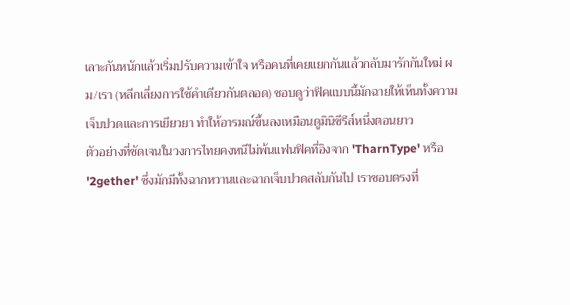เลาะกันหนักแล้วเริ่มปรับความเข้าใจ หรือคนที่เคยแยกกันแล้วกลับมารักกันใหม่ ผม/เรา (หลีกเลี่ยงการใช้คำเดียวกันตลอด) ชอบดูว่าฟิคแบบนี้มักฉายให้เห็นทั้งความเจ็บปวดและการเยียวยา ทำให้อารมณ์ขึ้นลงเหมือนดูมินิซีรีส์หนึ่งตอนยาว
ตัวอย่างที่ชัดเจนในวงการไทยคงหนีไม่พ้นแฟนฟิคที่อิงจาก 'TharnType' หรือ '2gether' ซึ่งมักมีทั้งฉากหวานและฉากเจ็บปวดสลับกันไป เราชอบตรงที่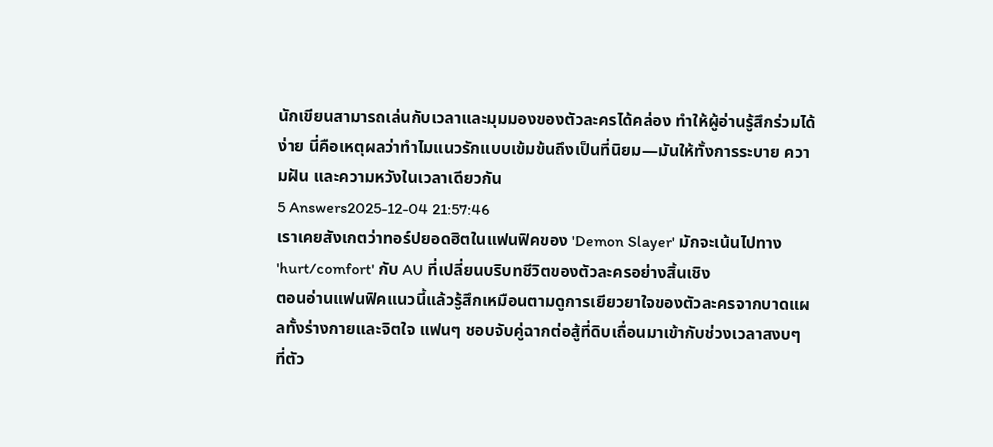นักเขียนสามารถเล่นกับเวลาและมุมมองของตัวละครได้คล่อง ทำให้ผู้อ่านรู้สึกร่วมได้ง่าย นี่คือเหตุผลว่าทำไมแนวรักแบบเข้มข้นถึงเป็นที่นิยม—มันให้ทั้งการระบาย ความฝัน และความหวังในเวลาเดียวกัน
5 Answers2025-12-04 21:57:46
เราเคยสังเกตว่าทอร์ปยอดฮิตในแฟนฟิคของ 'Demon Slayer' มักจะเน้นไปทาง 'hurt/comfort' กับ AU ที่เปลี่ยนบริบทชีวิตของตัวละครอย่างสิ้นเชิง
ตอนอ่านแฟนฟิคแนวนี้แล้วรู้สึกเหมือนตามดูการเยียวยาใจของตัวละครจากบาดแผลทั้งร่างกายและจิตใจ แฟนๆ ชอบจับคู่ฉากต่อสู้ที่ดิบเถื่อนมาเข้ากับช่วงเวลาสงบๆ ที่ตัว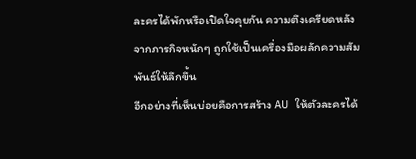ละครได้พักหรือเปิดใจคุยกัน ความตึงเครียดหลังจากภารกิจหนักๆ ถูกใช้เป็นเครื่องมือผลักความสัมพันธ์ให้ลึกขึ้น
อีกอย่างที่เห็นบ่อยคือการสร้าง AU ให้ตัวละครได้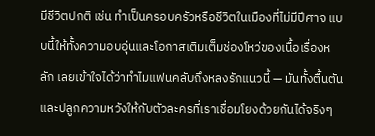มีชีวิตปกติ เช่น ทำเป็นครอบครัวหรือชีวิตในเมืองที่ไม่มีปีศาจ แบบนี้ให้ทั้งความอบอุ่นและโอกาสเติมเต็มช่องโหว่ของเนื้อเรื่องหลัก เลยเข้าใจได้ว่าทำไมแฟนคลับถึงหลงรักแนวนี้ — มันทั้งตื้นตันและปลูกความหวังให้กับตัวละครที่เราเชื่อมโยงด้วยกันได้จริงๆ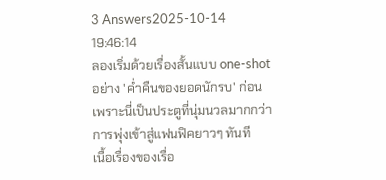3 Answers2025-10-14 19:46:14
ลองเริ่มด้วยเรื่องสั้นแบบ one-shot อย่าง 'ค่ำคืนของยอดนักรบ' ก่อน เพราะนี่เป็นประตูที่นุ่มนวลมากกว่าการพุ่งเข้าสู่แฟนฟิคยาวๆ ทันที
เนื้อเรื่องของเรื่อ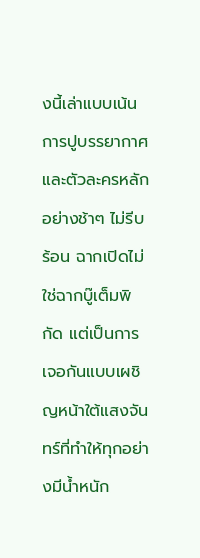งนี้เล่าแบบเน้นการปูบรรยากาศและตัวละครหลักอย่างช้าๆ ไม่รีบร้อน ฉากเปิดไม่ใช่ฉากบู๊เต็มพิกัด แต่เป็นการเจอกันแบบเผชิญหน้าใต้แสงจันทร์ที่ทำให้ทุกอย่างมีน้ำหนัก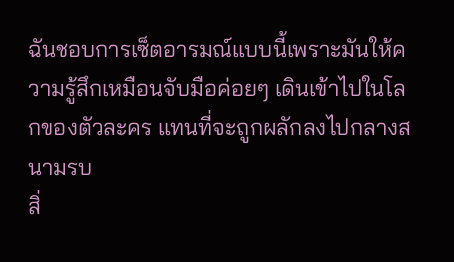ฉันชอบการเซ็ตอารมณ์แบบนี้เพราะมันให้ความรู้สึกเหมือนจับมือค่อยๆ เดินเข้าไปในโลกของตัวละคร แทนที่จะถูกผลักลงไปกลางสนามรบ
สิ่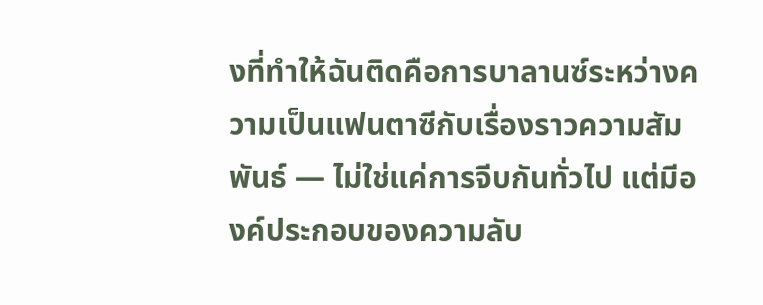งที่ทำให้ฉันติดคือการบาลานซ์ระหว่างความเป็นแฟนตาซีกับเรื่องราวความสัมพันธ์ — ไม่ใช่แค่การจีบกันทั่วไป แต่มีองค์ประกอบของความลับ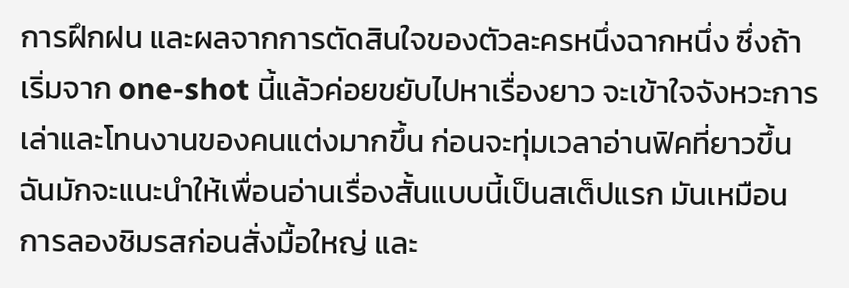การฝึกฝน และผลจากการตัดสินใจของตัวละครหนึ่งฉากหนึ่ง ซึ่งถ้าเริ่มจาก one-shot นี้แล้วค่อยขยับไปหาเรื่องยาว จะเข้าใจจังหวะการเล่าและโทนงานของคนแต่งมากขึ้น ก่อนจะทุ่มเวลาอ่านฟิคที่ยาวขึ้นฉันมักจะแนะนำให้เพื่อนอ่านเรื่องสั้นแบบนี้เป็นสเต็ปแรก มันเหมือนการลองชิมรสก่อนสั่งมื้อใหญ่ และ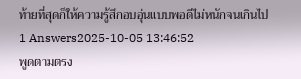ท้ายที่สุดก็ให้ความรู้สึกอบอุ่นแบบพอดีไม่หนักจนเกินไป
1 Answers2025-10-05 13:46:52
พูดตามตรง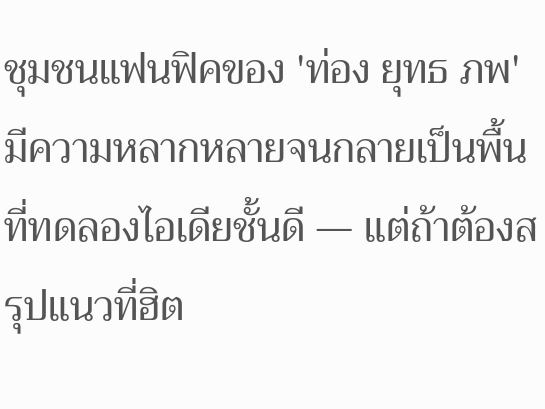ชุมชนแฟนฟิคของ 'ท่อง ยุทธ ภพ' มีความหลากหลายจนกลายเป็นพื้นที่ทดลองไอเดียชั้นดี — แต่ถ้าต้องสรุปแนวที่ฮิต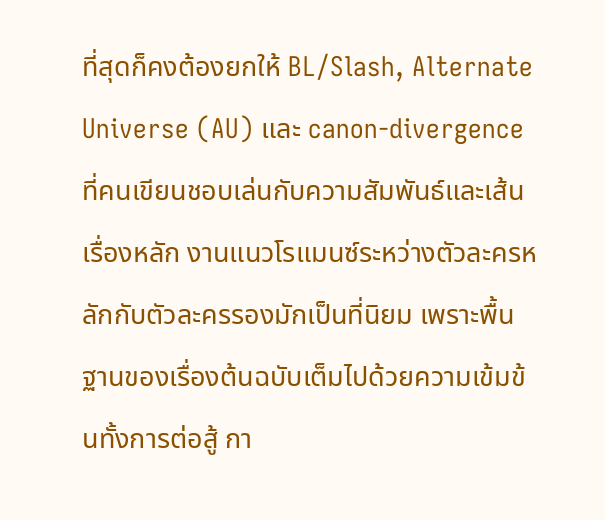ที่สุดก็คงต้องยกให้ BL/Slash, Alternate Universe (AU) และ canon-divergence ที่คนเขียนชอบเล่นกับความสัมพันธ์และเส้นเรื่องหลัก งานแนวโรแมนซ์ระหว่างตัวละครหลักกับตัวละครรองมักเป็นที่นิยม เพราะพื้นฐานของเรื่องต้นฉบับเต็มไปด้วยความเข้มข้นทั้งการต่อสู้ กา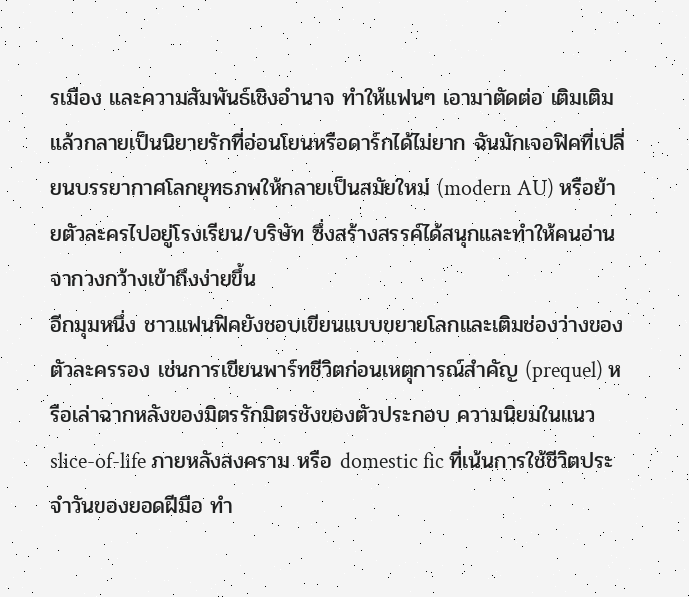รเมือง และความสัมพันธ์เชิงอำนาจ ทำให้แฟนๆ เอามาตัดต่อ เติมเติม แล้วกลายเป็นนิยายรักที่อ่อนโยนหรือดาร์กได้ไม่ยาก ฉันมักเจอฟิคที่เปลี่ยนบรรยากาศโลกยุทธภพให้กลายเป็นสมัยใหม่ (modern AU) หรือย้ายตัวละครไปอยู่โรงเรียน/บริษัท ซึ่งสร้างสรรค์ได้สนุกและทำให้คนอ่านจากวงกว้างเข้าถึงง่ายขึ้น
อีกมุมหนึ่ง ชาวแฟนฟิคยังชอบเขียนแบบขยายโลกและเติมช่องว่างของตัวละครรอง เช่นการเขียนพาร์ทชีวิตก่อนเหตุการณ์สำคัญ (prequel) หรือเล่าฉากหลังของมิตรรักมิตรชังของตัวประกอบ ความนิยมในแนว slice-of-life ภายหลังสงคราม หรือ domestic fic ที่เน้นการใช้ชีวิตประจำวันของยอดฝีมือ ทำ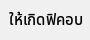ให้เกิดฟิคอบ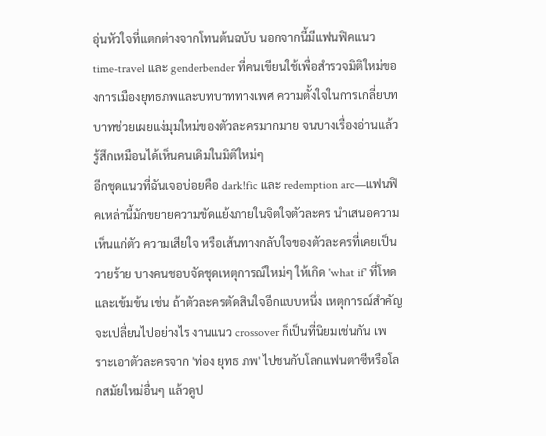อุ่นหัวใจที่แตกต่างจากโทนต้นฉบับ นอกจากนี้มีแฟนฟิคแนว time-travel และ genderbender ที่คนเขียนใช้เพื่อสำรวจมิติใหม่ของการเมืองยุทธภพและบทบาททางเพศ ความตั้งใจในการเกลี่ยบทบาทช่วยเผยแง่มุมใหม่ของตัวละครมากมาย จนบางเรื่องอ่านแล้วรู้สึกเหมือนได้เห็นคนเดิมในมิติใหม่ๆ
อีกชุดแนวที่ฉันเจอบ่อยคือ dark!fic และ redemption arc—แฟนฟิคเหล่านี้มักขยายความขัดแย้งภายในจิตใจตัวละคร นำเสนอความเห็นแก่ตัว ความเสียใจ หรือเส้นทางกลับใจของตัวละครที่เคยเป็นวายร้าย บางคนชอบจัดชุดเหตุการณ์ใหม่ๆ ให้เกิด 'what if' ที่โหดและเข้มข้น เช่น ถ้าตัวละครตัดสินใจอีกแบบหนึ่ง เหตุการณ์สำคัญจะเปลี่ยนไปอย่างไร งานแนว crossover ก็เป็นที่นิยมเช่นกัน เพราะเอาตัวละครจาก 'ท่อง ยุทธ ภพ' ไปชนกับโลกแฟนตาซีหรือโลกสมัยใหม่อื่นๆ แล้วดูป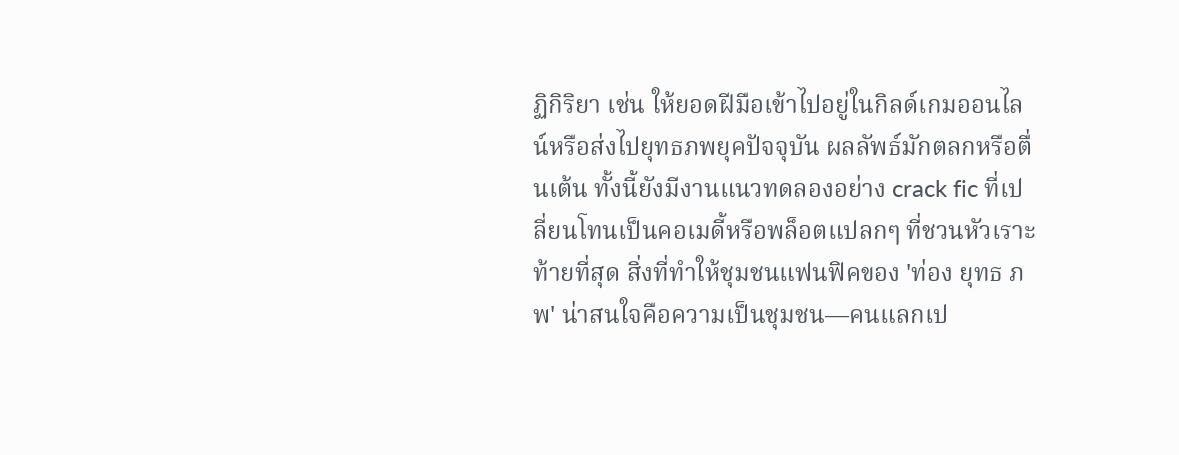ฏิกิริยา เช่น ให้ยอดฝีมือเข้าไปอยู่ในกิลด์เกมออนไลน์หรือส่งไปยุทธภพยุคปัจจุบัน ผลลัพธ์มักตลกหรือตื่นเต้น ทั้งนี้ยังมีงานแนวทดลองอย่าง crack fic ที่เปลี่ยนโทนเป็นคอเมดี้หรือพล็อตแปลกๆ ที่ชวนหัวเราะ
ท้ายที่สุด สิ่งที่ทำให้ชุมชนแฟนฟิคของ 'ท่อง ยุทธ ภพ' น่าสนใจคือความเป็นชุมชน—คนแลกเป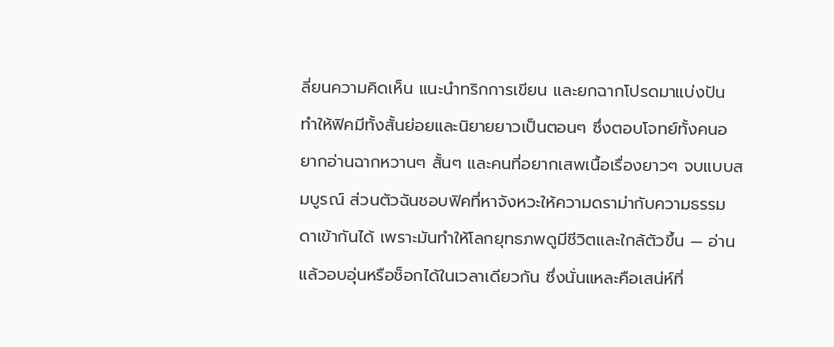ลี่ยนความคิดเห็น แนะนำทริกการเขียน และยกฉากโปรดมาแบ่งปัน ทำให้ฟิคมีทั้งสั้นย่อยและนิยายยาวเป็นตอนๆ ซึ่งตอบโจทย์ทั้งคนอยากอ่านฉากหวานๆ สั้นๆ และคนที่อยากเสพเนื้อเรื่องยาวๆ จบแบบสมบูรณ์ ส่วนตัวฉันชอบฟิคที่หาจังหวะให้ความดราม่ากับความธรรมดาเข้ากันได้ เพราะมันทำให้โลกยุทธภพดูมีชีวิตและใกล้ตัวขึ้น — อ่านแล้วอบอุ่นหรือช็อกได้ในเวลาเดียวกัน ซึ่งนั่นแหละคือเสน่ห์ที่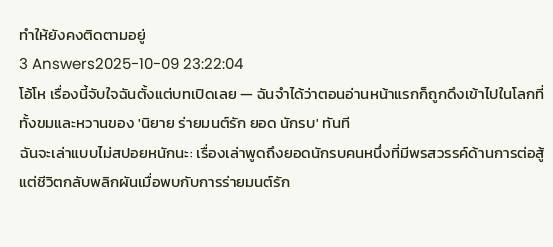ทำให้ยังคงติดตามอยู่
3 Answers2025-10-09 23:22:04
โอ้โห เรื่องนี้จับใจฉันตั้งแต่บทเปิดเลย — ฉันจำได้ว่าตอนอ่านหน้าแรกก็ถูกดึงเข้าไปในโลกที่ทั้งขมและหวานของ 'นิยาย ร่ายมนต์รัก ยอด นักรบ' ทันที
ฉันจะเล่าแบบไม่สปอยหนักนะ: เรื่องเล่าพูดถึงยอดนักรบคนหนึ่งที่มีพรสวรรค์ด้านการต่อสู้ แต่ชีวิตกลับพลิกผันเมื่อพบกับการร่ายมนต์รัก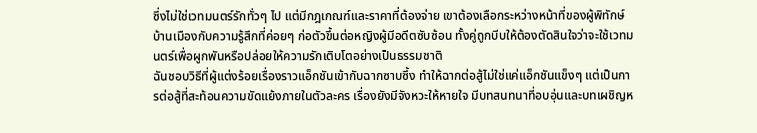ซึ่งไม่ใช่เวทมนตร์รักทั่วๆ ไป แต่มีกฎเกณฑ์และราคาที่ต้องจ่าย เขาต้องเลือกระหว่างหน้าที่ของผู้พิทักษ์บ้านเมืองกับความรู้สึกที่ค่อยๆ ก่อตัวขึ้นต่อหญิงผู้มีอดีตซับซ้อน ทั้งคู่ถูกบีบให้ต้องตัดสินใจว่าจะใช้เวทมนตร์เพื่อผูกพันหรือปล่อยให้ความรักเติบโตอย่างเป็นธรรมชาติ
ฉันชอบวิธีที่ผู้แต่งร้อยเรื่องราวแอ็กชันเข้ากับฉากซาบซึ้ง ทำให้ฉากต่อสู้ไม่ใช่แค่แอ็กชันแข็งๆ แต่เป็นการต่อสู้ที่สะท้อนความขัดแย้งภายในตัวละคร เรื่องยังมีจังหวะให้หายใจ มีบทสนทนาที่อบอุ่นและบทเผชิญห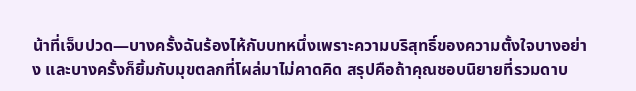น้าที่เจ็บปวด—บางครั้งฉันร้องไห้กับบทหนึ่งเพราะความบริสุทธิ์ของความตั้งใจบางอย่าง และบางครั้งก็ยิ้มกับมุขตลกที่โผล่มาไม่คาดคิด สรุปคือถ้าคุณชอบนิยายที่รวมดาบ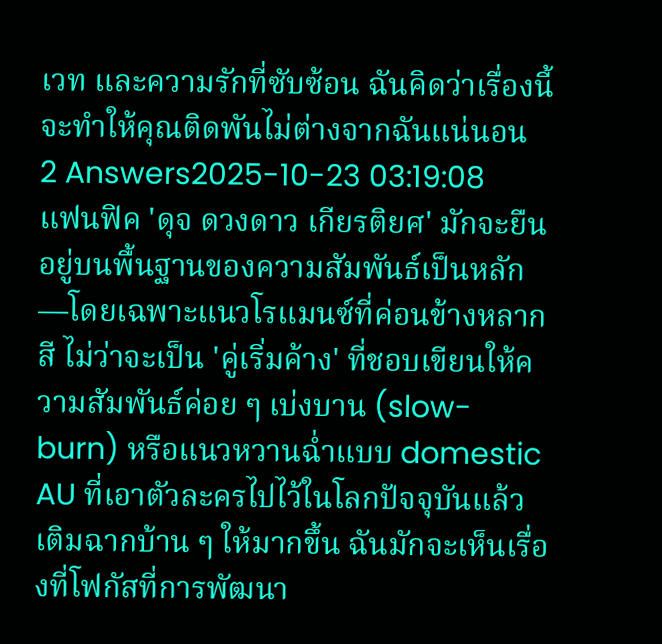เวท และความรักที่ซับซ้อน ฉันคิดว่าเรื่องนี้จะทำให้คุณติดพันไม่ต่างจากฉันแน่นอน
2 Answers2025-10-23 03:19:08
แฟนฟิค 'ดุจ ดวงดาว เกียรติยศ' มักจะยืนอยู่บนพื้นฐานของความสัมพันธ์เป็นหลัก—โดยเฉพาะแนวโรแมนซ์ที่ค่อนข้างหลากสี ไม่ว่าจะเป็น 'คู่เริ่มค้าง' ที่ชอบเขียนให้ความสัมพันธ์ค่อย ๆ เบ่งบาน (slow-burn) หรือแนวหวานฉ่ำแบบ domestic AU ที่เอาตัวละครไปไว้ในโลกปัจจุบันแล้วเติมฉากบ้าน ๆ ให้มากขึ้น ฉันมักจะเห็นเรื่องที่โฟกัสที่การพัฒนา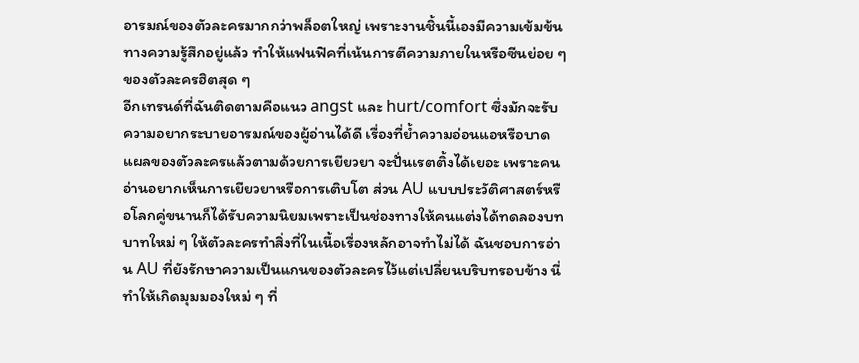อารมณ์ของตัวละครมากกว่าพล็อตใหญ่ เพราะงานชิ้นนี้เองมีความเข้มข้นทางความรู้สึกอยู่แล้ว ทำให้แฟนฟิคที่เน้นการตีความภายในหรือซีนย่อย ๆ ของตัวละครฮิตสุด ๆ
อีกเทรนด์ที่ฉันติดตามคือแนว angst และ hurt/comfort ซึ่งมักจะรับความอยากระบายอารมณ์ของผู้อ่านได้ดี เรื่องที่ย้ำความอ่อนแอหรือบาดแผลของตัวละครแล้วตามด้วยการเยียวยา จะปั่นเรตติ้งได้เยอะ เพราะคนอ่านอยากเห็นการเยียวยาหรือการเติบโต ส่วน AU แบบประวัติศาสตร์หรือโลกคู่ขนานก็ได้รับความนิยมเพราะเป็นช่องทางให้คนแต่งได้ทดลองบทบาทใหม่ ๆ ให้ตัวละครทำสิ่งที่ในเนื้อเรื่องหลักอาจทำไม่ได้ ฉันชอบการอ่าน AU ที่ยังรักษาความเป็นแกนของตัวละครไว้แต่เปลี่ยนบริบทรอบข้าง นี่ทำให้เกิดมุมมองใหม่ ๆ ที่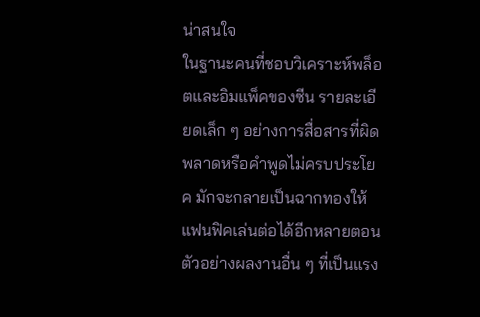น่าสนใจ
ในฐานะคนที่ชอบวิเคราะห์พล็อตและอิมแพ็คของซีน รายละเอียดเล็ก ๆ อย่างการสื่อสารที่ผิดพลาดหรือคำพูดไม่ครบประโยค มักจะกลายเป็นฉากทองให้แฟนฟิคเล่นต่อได้อีกหลายตอน ตัวอย่างผลงานอื่น ๆ ที่เป็นแรง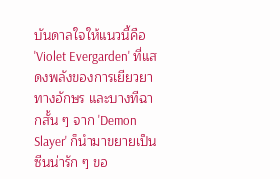บันดาลใจให้แนวนี้คือ 'Violet Evergarden' ที่แสดงพลังของการเยียวยาทางอักษร และบางทีฉากสั้น ๆ จาก 'Demon Slayer' ก็นำมาขยายเป็นซีนน่ารัก ๆ ขอ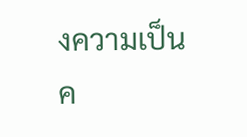งความเป็นค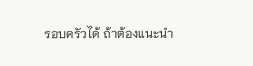รอบครัวได้ ถ้าต้องแนะนำ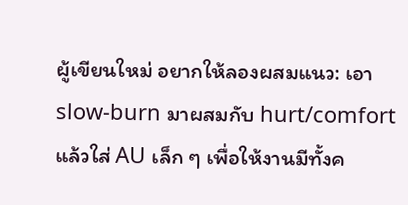ผู้เขียนใหม่ อยากให้ลองผสมแนว: เอา slow-burn มาผสมกับ hurt/comfort แล้วใส่ AU เล็ก ๆ เพื่อให้งานมีทั้งค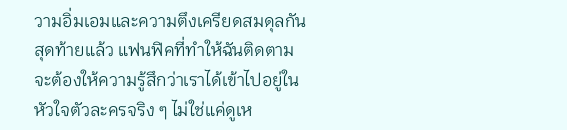วามอิ่มเอมและความตึงเครียดสมดุลกัน สุดท้ายแล้ว แฟนฟิคที่ทำให้ฉันติดตาม จะต้องให้ความรู้สึกว่าเราได้เข้าไปอยู่ในหัวใจตัวละครจริง ๆ ไม่ใช่แค่ดูเห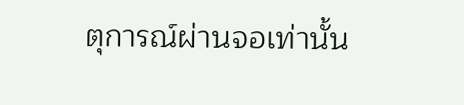ตุการณ์ผ่านจอเท่านั้น